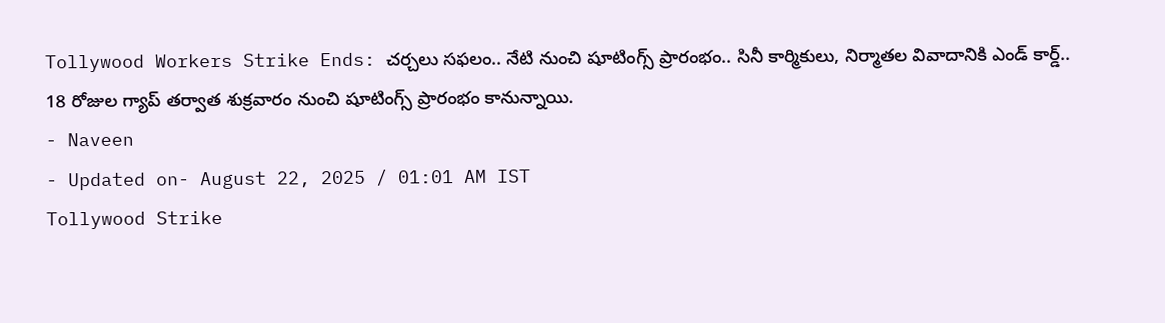Tollywood Workers Strike Ends: చర్చలు సఫలం.. నేటి నుంచి షూటింగ్స్ ప్రారంభం.. సినీ కార్మికులు, నిర్మాతల వివాదానికి ఎండ్ కార్డ్..
18 రోజుల గ్యాప్ తర్వాత శుక్రవారం నుంచి షూటింగ్స్ ప్రారంభం కానున్నాయి.
- Naveen
- Updated on- August 22, 2025 / 01:01 AM IST
Tollywood Strike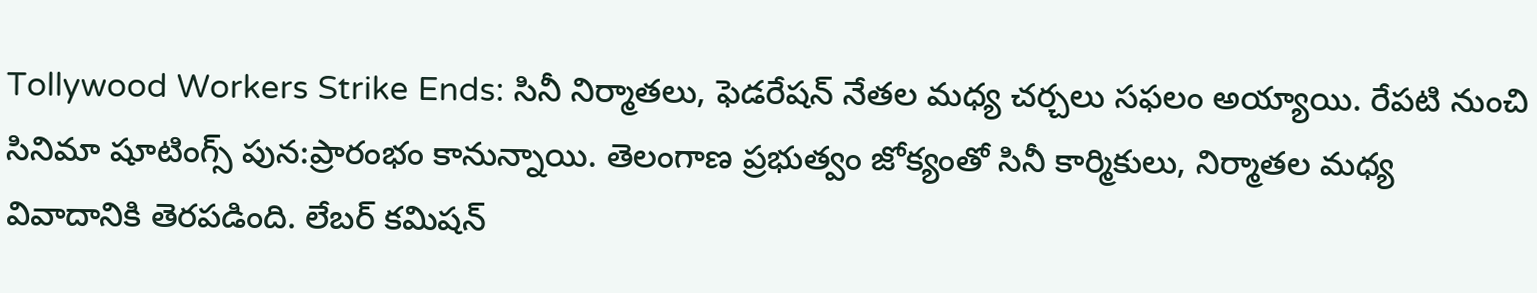Tollywood Workers Strike Ends: సినీ నిర్మాతలు, ఫెడరేషన్ నేతల మధ్య చర్చలు సఫలం అయ్యాయి. రేపటి నుంచి సినిమా షూటింగ్స్ పున:ప్రారంభం కానున్నాయి. తెలంగాణ ప్రభుత్వం జోక్యంతో సినీ కార్మికులు, నిర్మాతల మధ్య వివాదానికి తెరపడింది. లేబర్ కమిషన్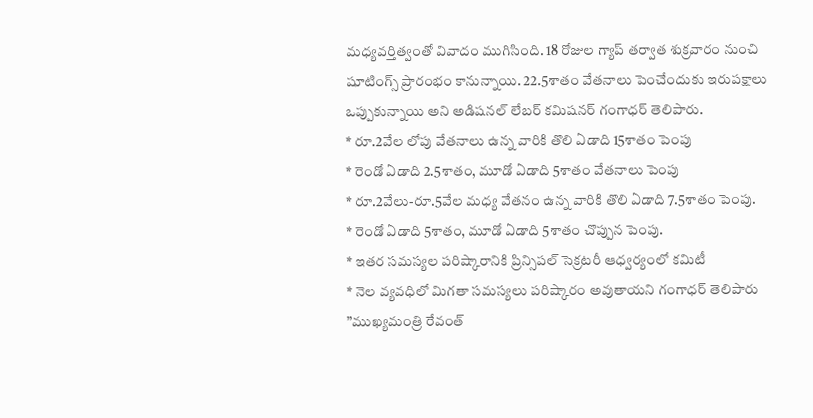మధ్యవర్తిత్వంతో వివాదం ముగిసింది. 18 రోజుల గ్యాప్ తర్వాత శుక్రవారం నుంచి షూటింగ్స్ ప్రారంభం కానున్నాయి. 22.5శాతం వేతనాలు పెంచేందుకు ఇరుపక్షాలు ఒప్పుకున్నాయి అని అడిషనల్ లేబర్ కమిషనర్ గంగాధర్ తెలిపారు.
* రూ.2వేల లోపు వేతనాలు ఉన్న వారికి తొలి ఏడాది 15శాతం పెంపు
* రెండో ఏడాది 2.5శాతం, మూడో ఏడాది 5శాతం వేతనాలు పెంపు
* రూ.2వేలు-రూ.5వేల మధ్య వేతనం ఉన్న వారికి తొలి ఏడాది 7.5శాతం పెంపు.
* రెండో ఏడాది 5శాతం, మూడో ఏడాది 5శాతం చొప్పున పెంపు.
* ఇతర సమస్యల పరిష్కారానికి ప్రిన్సిపల్ సెక్రటరీ ఆధ్వర్యంలో కమిటీ
* నెల వ్యవధిలో మిగతా సమస్యలు పరిష్కారం అవుతాయని గంగాధర్ తెలిపారు
”ముఖ్యమంత్రి రేవంత్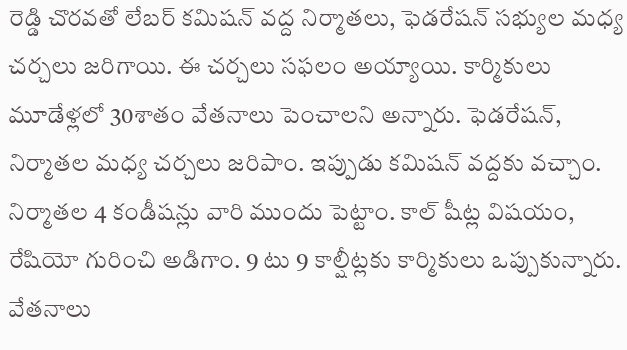రెడ్డి చొరవతో లేబర్ కమిషన్ వద్ద నిర్మాతలు, ఫెడరేషన్ సభ్యుల మధ్య చర్చలు జరిగాయి. ఈ చర్చలు సఫలం అయ్యాయి. కార్మికులు మూడేళ్లలో 30శాతం వేతనాలు పెంచాలని అన్నారు. ఫెడరేషన్, నిర్మాతల మధ్య చర్చలు జరిపాం. ఇప్పుడు కమిషన్ వద్దకు వచ్చాం. నిర్మాతల 4 కండీషన్లు వారి ముందు పెట్టాం. కాల్ షీట్ల విషయం, రేషియో గురించి అడిగాం. 9 టు 9 కాల్షీట్లకు కార్మికులు ఒప్పుకున్నారు. వేతనాలు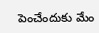పెంచేందుకు మేం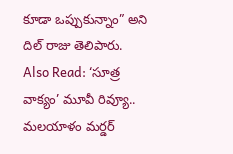కూడా ఒప్పుకున్నాం” అని దిల్ రాజు తెలిపారు.
Also Read: ‘సూత్ర వాక్యం’ మూవీ రివ్యూ.. మలయాళం మర్డర్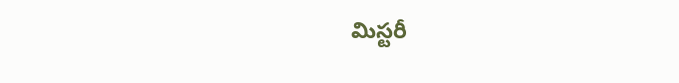మిస్టరీ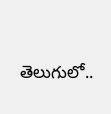తెలుగులో..